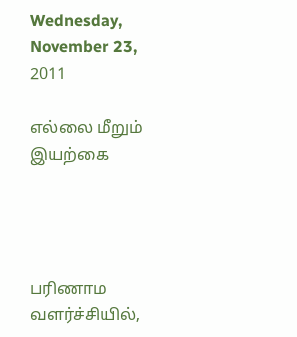Wednesday, November 23, 2011

எல்லை மீறும் இயற்கை




பரிணாம வளர்ச்சியில்,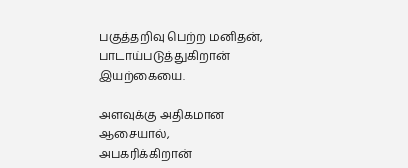பகுத்தறிவு பெற்ற மனிதன்,
பாடாய்படுத்துகிறான் இயற்கையை.

அளவுக்கு அதிகமான ஆசையால்,
அபகரிக்கிறான்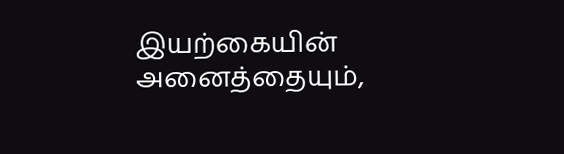இயற்கையின் அனைத்தையும்,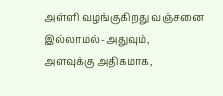அள்ளி வழங்குகிறது வஞ்சனை இல்லாமல்-அதுவும்,
அளவுக்கு அதிகமாக,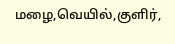மழை,வெயில்,குளிர்,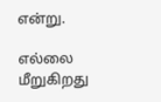என்று.

எல்லை மீறுகிறது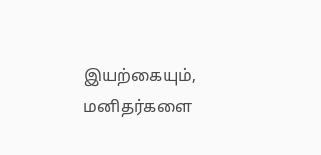இயற்கையும்,
மனிதர்களை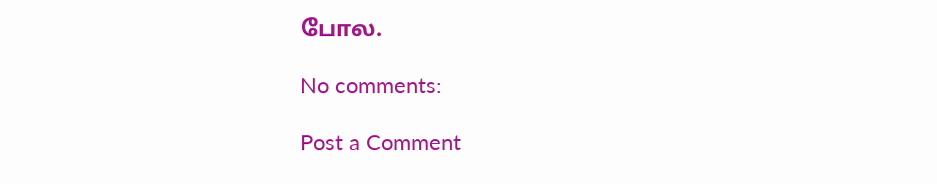போல.

No comments:

Post a Comment